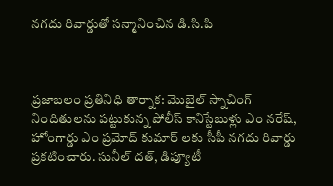నగదు రివార్డుతో సన్మానించిన డి.సి.పి



ప్రజాబలం ప్రతినిధి తార్నాక: మొబైల్ స్నాచింగ్ నిందితులను పట్టుకున్న పోలీస్ కానిస్టేబుళ్లు ఎం నరేష్, హోంగార్డు ఎం ప్రమోద్ కుమార్ లకు సీపీ నగదు రివార్డు ప్రకటించారు. సునీల్ దత్, డిప్యూటీ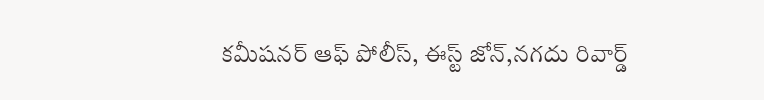కమీషనర్ ఆఫ్ పోలీస్, ఈస్ట్ జోన్,నగదు రివార్డ్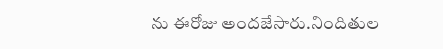ను ఈరోజు అందజేసారు.నిందితుల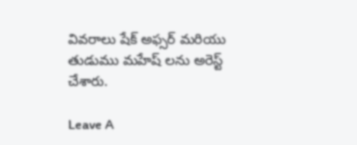వివరాలు షేక్ అఫ్సర్ మరియు తుడుము మహేష్ లను అరెస్ట్ చేశారు.

Leave A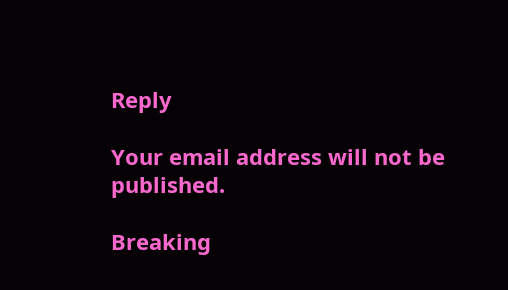Reply

Your email address will not be published.

Breaking